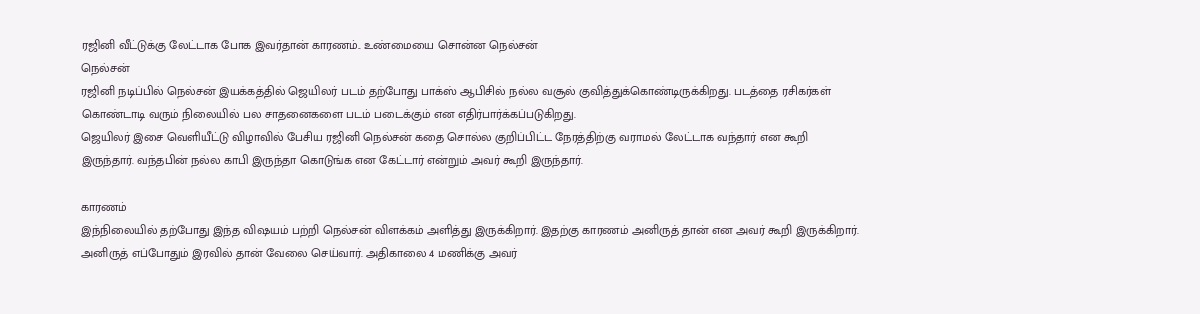ரஜினி வீட்டுக்கு லேட்டாக போக இவர்தான் காரணம்.. உண்மையை சொன்ன நெல்சன்
நெல்சன்
ரஜினி நடிப்பில் நெல்சன் இயக்கத்தில் ஜெயிலர் படம் தற்போது பாக்ஸ் ஆபிசில் நல்ல வசூல் குவித்துக்கொண்டிருக்கிறது. படத்தை ரசிகர்கள் கொண்டாடி வரும் நிலையில் பல சாதனைகளை படம் படைக்கும் என எதிர்பார்க்கப்படுகிறது.
ஜெயிலர் இசை வெளியீட்டு விழாவில் பேசிய ரஜினி நெல்சன் கதை சொல்ல குறிப்பிட்ட நேரத்திற்கு வராமல் லேட்டாக வந்தார் என கூறி இருந்தார். வந்தபின் நல்ல காபி இருந்தா கொடுங்க என கேட்டார் என்றும் அவர் கூறி இருந்தார்.

காரணம்
இந்நிலையில் தற்போது இந்த விஷயம் பற்றி நெல்சன் விளக்கம் அளித்து இருக்கிறார். இதற்கு காரணம் அனிருத் தான் என அவர் கூறி இருக்கிறார்.
அனிருத் எப்போதும் இரவில் தான் வேலை செய்வார். அதிகாலை 4 மணிக்கு அவர்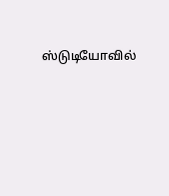ஸ்டுடியோவில்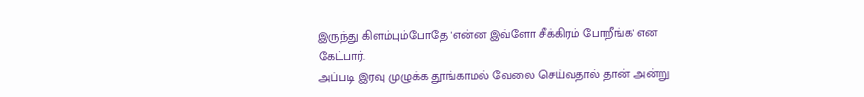இருந்து கிளம்பும்போதே 'என்ன இவ்ளோ சீக்கிரம் போறீங்க' என கேட்பார்.
அப்படி இரவு முழுக்க தூங்காமல் வேலை செய்வதால் தான் அன்று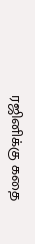ரஜினிக்கு கதை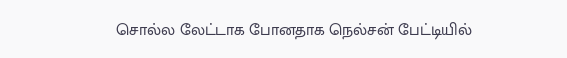சொல்ல லேட்டாக போனதாக நெல்சன் பேட்டியில்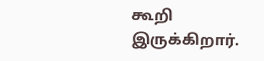கூறி இருக்கிறார்.